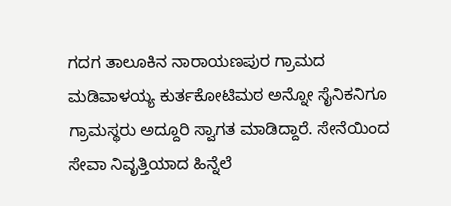ಗದಗ ತಾಲೂಕಿನ ನಾರಾಯಣಪುರ ಗ್ರಾಮದ ಮಡಿವಾಳಯ್ಯ ಕುರ್ತಕೋಟಿಮಠ ಅನ್ನೋ ಸೈನಿಕನಿಗೂ ಗ್ರಾಮಸ್ಥರು ಅದ್ದೂರಿ ಸ್ವಾಗತ ಮಾಡಿದ್ದಾರೆ. ಸೇನೆಯಿಂದ ಸೇವಾ ನಿವೃತ್ತಿಯಾದ ಹಿನ್ನೆಲೆ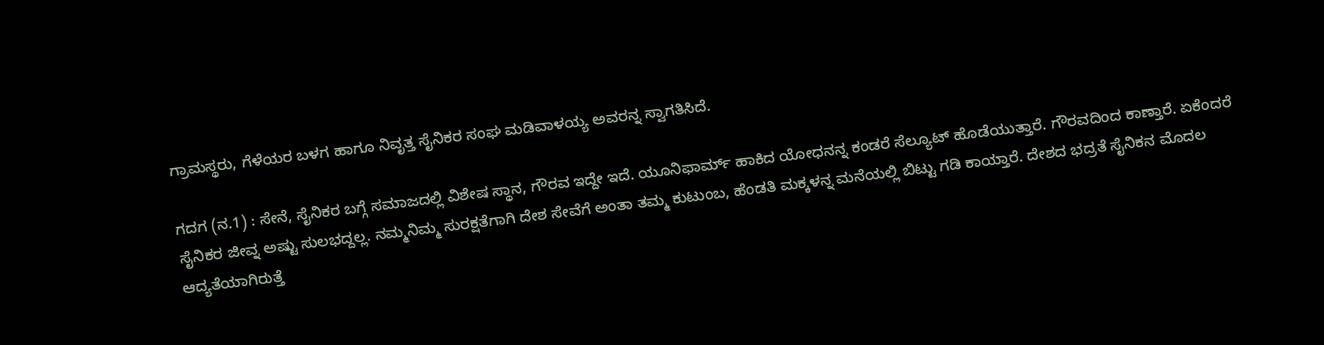ಗ್ರಾಮಸ್ಥರು, ಗೆಳೆಯರ ಬಳಗ ಹಾಗೂ ನಿವೃತ್ತ ಸೈನಿಕರ ಸಂಘ ಮಡಿವಾಳಯ್ಯ ಅವರನ್ನ ಸ್ವಾಗತಿಸಿದೆ.

ಗದಗ (ನ.1) : ಸೇನೆ, ಸೈನಿಕರ ಬಗ್ಗೆ ಸಮಾಜದಲ್ಲಿ ವಿಶೇಷ ಸ್ಥಾನ, ಗೌರವ ಇದ್ದೇ ಇದೆ. ಯೂನಿಫಾರ್ಮ್ ಹಾಕಿದ ಯೋಧನನ್ನ ಕಂಡರೆ ಸೆಲ್ಯೂಟ್ ಹೊಡೆಯುತ್ತಾರೆ. ಗೌರವದಿಂದ ಕಾಣ್ತಾರೆ. ಏಕೆಂದರೆ ಸೈನಿಕರ ಜೀವ್ನ ಅಷ್ಟು ಸುಲಭದ್ದಲ್ಲ. ನಮ್ಮನಿಮ್ಮ ಸುರಕ್ಷತೆಗಾಗಿ ದೇಶ ಸೇವೆಗೆ ಅಂತಾ ತಮ್ಮ ಕುಟುಂಬ, ಹೆಂಡತಿ ಮಕ್ಕಳನ್ನ ಮನೆಯಲ್ಲಿ ಬಿಟ್ಟು ಗಡಿ ಕಾಯ್ತಾರೆ. ದೇಶದ ಭದ್ರತೆ ಸೈನಿಕನ ಮೊದಲ ಆದ್ಯತೆಯಾಗಿರುತ್ತೆ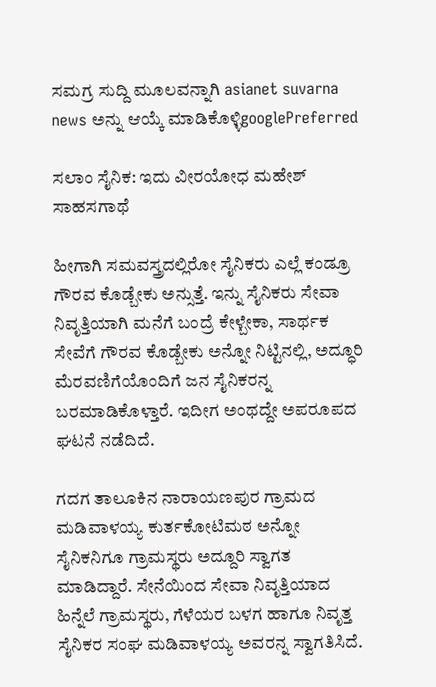ಸಮಗ್ರ ಸುದ್ದಿ ಮೂಲವನ್ನಾಗಿ asianet suvarna news ಅನ್ನು ಆಯ್ಕೆ ಮಾಡಿಕೊಳ್ಳಿgooglePreferred

ಸಲಾಂ ಸೈನಿಕ: ಇದು ವೀರಯೋಧ ಮಹೇಶ್‌ ಸಾಹಸಗಾಥೆ

ಹೀಗಾಗಿ ಸಮವಸ್ತ್ರದಲ್ಲಿರೋ ಸೈನಿಕರು ಎಲ್ಲೆ ಕಂಡ್ರೂ ಗೌರವ ಕೊಡ್ಬೇಕು ಅನ್ಸುತ್ತೆ. ಇನ್ನು ಸೈನಿಕರು ಸೇವಾ ನಿವೃತ್ತಿಯಾಗಿ ಮನೆಗೆ ಬಂದ್ರೆ ಕೇಳ್ಬೇಕಾ, ಸಾರ್ಥಕ ಸೇವೆಗೆ ಗೌರವ ಕೊಡ್ಬೇಕು ಅನ್ನೋ ನಿಟ್ಟಿನಲ್ಲಿ, ಅದ್ಧೂರಿ ಮೆರವಣಿಗೆಯೊಂದಿಗೆ ಜನ ಸೈನಿಕರನ್ನ ಬರಮಾಡಿಕೊಳ್ತಾರೆ. ಇದೀಗ ಅಂಥದ್ದೇ ಅಪರೂಪದ ಘಟನೆ ನಡೆದಿದೆ.

ಗದಗ ತಾಲೂಕಿನ ನಾರಾಯಣಪುರ ಗ್ರಾಮದ ಮಡಿವಾಳಯ್ಯ ಕುರ್ತಕೋಟಿಮಠ ಅನ್ನೋ ಸೈನಿಕನಿಗೂ ಗ್ರಾಮಸ್ಥರು ಅದ್ದೂರಿ ಸ್ವಾಗತ ಮಾಡಿದ್ದಾರೆ. ಸೇನೆಯಿಂದ ಸೇವಾ ನಿವೃತ್ತಿಯಾದ ಹಿನ್ನೆಲೆ ಗ್ರಾಮಸ್ಥರು, ಗೆಳೆಯರ ಬಳಗ ಹಾಗೂ ನಿವೃತ್ತ ಸೈನಿಕರ ಸಂಘ ಮಡಿವಾಳಯ್ಯ ಅವರನ್ನ ಸ್ವಾಗತಿಸಿದೆ.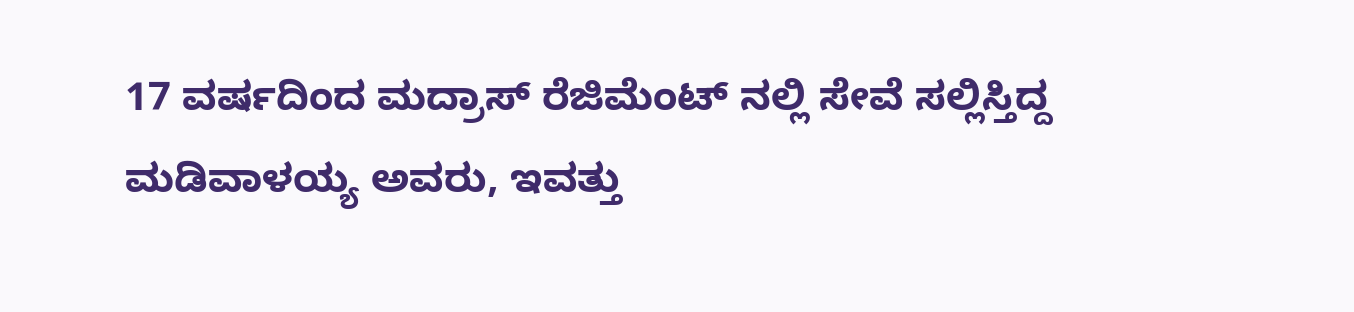17 ವರ್ಷದಿಂದ ಮದ್ರಾಸ್ ರೆಜಿಮೆಂಟ್ ನಲ್ಲಿ ಸೇವೆ ಸಲ್ಲಿಸ್ತಿದ್ದ ಮಡಿವಾಳಯ್ಯ ಅವರು, ಇವತ್ತು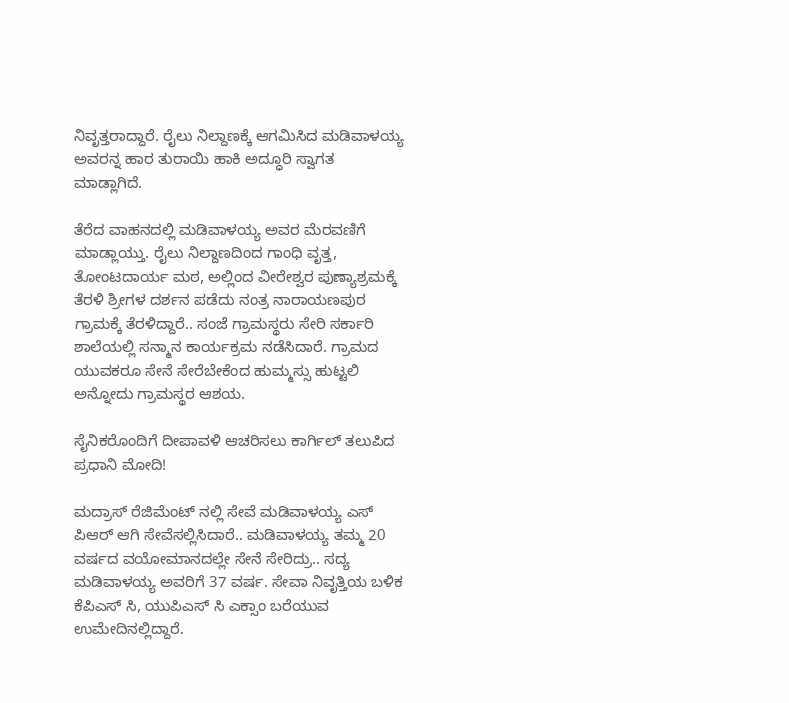ನಿವೃತ್ತರಾದ್ದಾರೆ. ರೈಲು ನಿಲ್ದಾಣಕ್ಕೆ ಆಗಮಿಸಿದ ಮಡಿವಾಳಯ್ಯ ಅವರನ್ನ ಹಾರ ತುರಾಯಿ ಹಾಕಿ ಅದ್ಧೂರಿ ಸ್ವಾಗತ ಮಾಡ್ಲಾಗಿದೆ.

ತೆರೆದ ವಾಹನದಲ್ಲಿ ಮಡಿವಾಳಯ್ಯ ಅವರ ಮೆರವಣಿಗೆ ಮಾಡ್ಲಾಯ್ತು. ರೈಲು ನಿಲ್ದಾಣದಿಂದ ಗಾಂಧಿ ವೃತ್ತ, ತೋಂಟದಾರ್ಯ ಮಠ, ಅಲ್ಲಿಂದ ವೀರೇಶ್ವರ ಪುಣ್ಯಾಶ್ರಮಕ್ಕೆ ತೆರಳಿ ಶ್ರೀಗಳ ದರ್ಶನ ಪಡೆದು ನಂತ್ರ ನಾರಾಯಣಪುರ ಗ್ರಾಮಕ್ಕೆ ತೆರಳಿದ್ದಾರೆ.. ಸಂಜೆ ಗ್ರಾಮಸ್ಥರು ಸೇರಿ ಸರ್ಕಾರಿ ಶಾಲೆಯಲ್ಲಿ ಸನ್ಮಾನ ಕಾರ್ಯಕ್ರಮ ನಡೆಸಿದಾರೆ. ಗ್ರಾಮದ ಯುವಕರೂ ಸೇನೆ ಸೇರೆಬೇಕೆಂದ ಹುಮ್ಮಸ್ಸು ಹುಟ್ಟಲಿ ಅನ್ನೋದು ಗ್ರಾಮಸ್ಥರ ಆಶಯ.

ಸೈನಿಕರೊಂದಿಗೆ ದೀಪಾವಳಿ ಆಚರಿಸಲು ಕಾರ್ಗಿಲ್‌ ತಲುಪಿದ ಪ್ರಧಾನಿ ಮೋದಿ!

ಮದ್ರಾಸ್ ರೆಜಿಮೆಂಟ್ ನಲ್ಲಿ ಸೇವೆ ಮಡಿವಾಳಯ್ಯ ಎಸ್ ಪಿ‌ಆರ್ ಆಗಿ ಸೇವೆಸಲ್ಲಿಸಿದಾರೆ.. ಮಡಿವಾಳಯ್ಯ ತಮ್ಮ 20 ವರ್ಷದ ವಯೋಮಾನದಲ್ಲೇ ಸೇನೆ ಸೇರಿದ್ರು.. ಸದ್ಯ ಮಡಿವಾಳಯ್ಯ ಅವರಿಗೆ 37 ವರ್ಷ. ಸೇವಾ ನಿವೃತ್ತಿಯ ಬಳಿಕ ಕೆಪಿಎಸ್ ಸಿ, ಯುಪಿಎಸ್ ಸಿ ಎಕ್ಸಾಂ ಬರೆಯುವ ಉಮೇದಿನಲ್ಲಿದ್ದಾರೆ.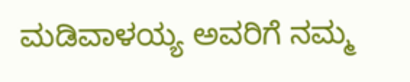ಮಡಿವಾಳಯ್ಯ ಅವರಿಗೆ ನಮ್ಮ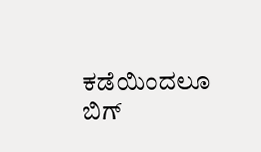ಕಡೆಯಿಂದಲೂ ಬಿಗ್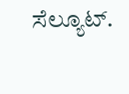ಸೆಲ್ಯೂಟ್.